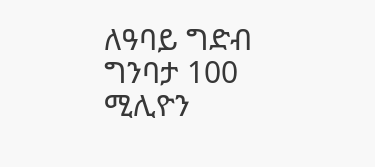ለዓባይ ግድብ ግንባታ 100 ሚሊዮን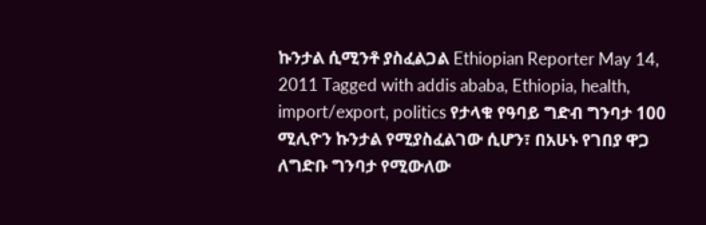ኩንታል ሲሚንቶ ያስፈልጋል Ethiopian Reporter May 14, 2011 Tagged with addis ababa, Ethiopia, health, import/export, politics የታላቁ የዓባይ ግድብ ግንባታ 100 ሚሊዮን ኩንታል የሚያስፈልገው ሲሆን፣ በአሁኑ የገበያ ዋጋ ለግድቡ ግንባታ የሚውለው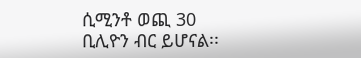ሲሚንቶ ወጪ 30 ቢሊዮን ብር ይሆናል፡፡